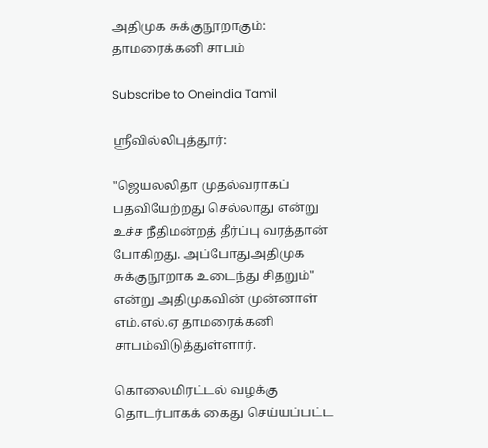அதிமுக சுக்குநூறாகும்: தாமரைக்கனி சாபம்

Subscribe to Oneindia Tamil

ஸ்ரீவில்லிபுத்தூர்:

"ஜெயலலிதா முதல்வராகப் பதவியேற்றது செல்லாது என்று உச்ச நீதிமன்றத் தீர்ப்பு வரத்தான் போகிறது. அப்போதுஅதிமுக சுக்குநூறாக உடைந்து சிதறும்" என்று அதிமுகவின் முன்னாள் எம்.எல்.ஏ தாமரைக்கனி சாபம்விடுத்துள்ளார்.

கொலைமிரட்டல் வழக்கு தொடர்பாகக் கைது செய்யப்பட்ட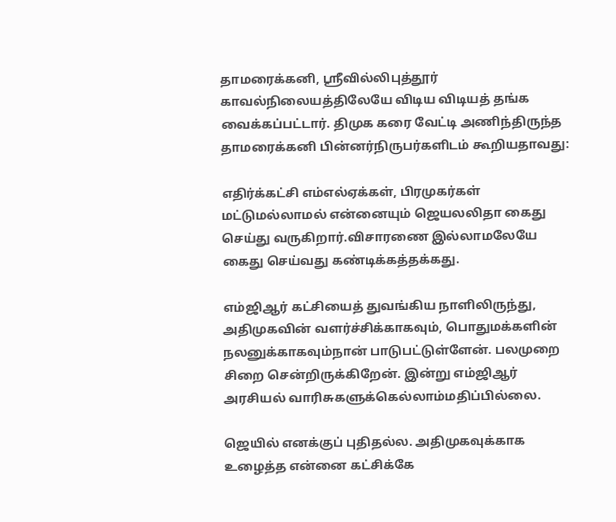தாமரைக்கனி, ஸ்ரீவில்லிபுத்தூர் காவல்நிலையத்திலேயே விடிய விடியத் தங்க வைக்கப்பட்டார். திமுக கரை வேட்டி அணிந்திருந்த தாமரைக்கனி பின்னர்நிருபர்களிடம் கூறியதாவது:

எதிர்க்கட்சி எம்எல்ஏக்கள், பிரமுகர்கள் மட்டுமல்லாமல் என்னையும் ஜெயலலிதா கைது செய்து வருகிறார்.விசாரணை இல்லாமலேயே கைது செய்வது கண்டிக்கத்தக்கது.

எம்ஜிஆர் கட்சியைத் துவங்கிய நாளிலிருந்து, அதிமுகவின் வளர்ச்சிக்காகவும், பொதுமக்களின் நலனுக்காகவும்நான் பாடுபட்டுள்ளேன். பலமுறை சிறை சென்றிருக்கிறேன். இன்று எம்ஜிஆர் அரசியல் வாரிசுகளுக்கெல்லாம்மதிப்பில்லை.

ஜெயில் எனக்குப் புதிதல்ல. அதிமுகவுக்காக உழைத்த என்னை கட்சிக்கே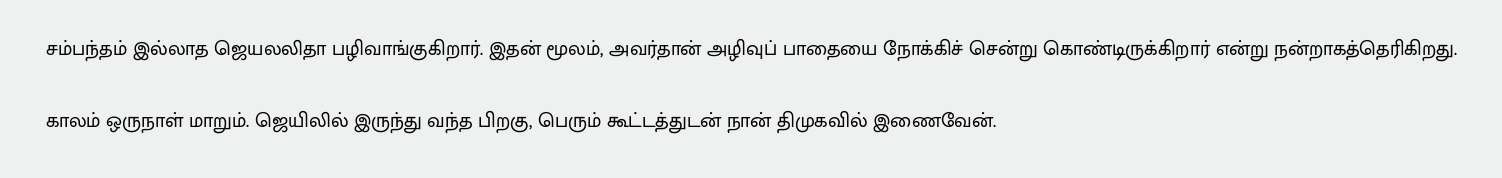சம்பந்தம் இல்லாத ஜெயலலிதா பழிவாங்குகிறார். இதன் மூலம், அவர்தான் அழிவுப் பாதையை நோக்கிச் சென்று கொண்டிருக்கிறார் என்று நன்றாகத்தெரிகிறது.

காலம் ஒருநாள் மாறும். ஜெயிலில் இருந்து வந்த பிறகு, பெரும் கூட்டத்துடன் நான் திமுகவில் இணைவேன்.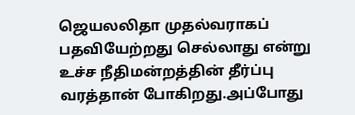ஜெயலலிதா முதல்வராகப் பதவியேற்றது செல்லாது என்று உச்ச நீதிமன்றத்தின் தீர்ப்பு வரத்தான் போகிறது.அப்போது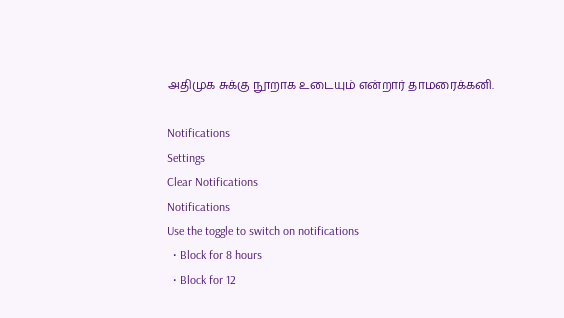அதிமுக சுக்கு நூறாக உடையும் என்றார் தாமரைக்கனி.

Notifications
Settings
Clear Notifications
Notifications
Use the toggle to switch on notifications
  • Block for 8 hours
  • Block for 12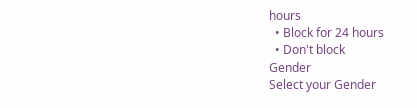hours
  • Block for 24 hours
  • Don't block
Gender
Select your Gender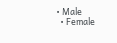• Male
  • Female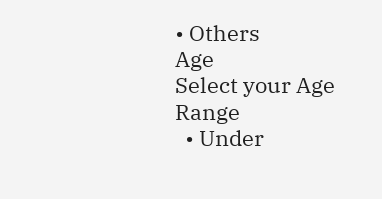• Others
Age
Select your Age Range
  • Under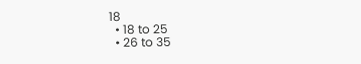18
  • 18 to 25
  • 26 to 35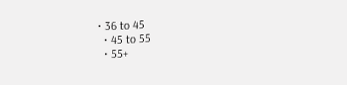• 36 to 45
  • 45 to 55
  • 55+